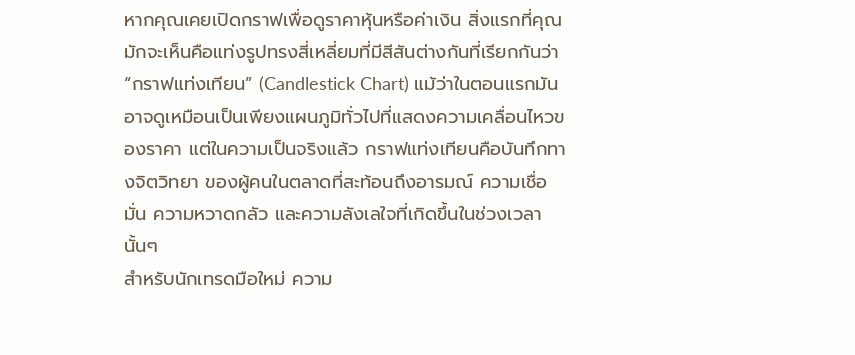หากคุณเคยเปิดกราฟเพื่อดูราคาหุ้นหรือค่าเงิน สิ่งแรกที่คุณมักจะเห็นคือแท่งรูปทรงสี่เหลี่ยมที่มีสีสันต่างกันที่เรียกกันว่า “กราฟแท่งเทียน” (Candlestick Chart) แม้ว่าในตอนแรกมันอาจดูเหมือนเป็นเพียงแผนภูมิทั่วไปที่แสดงความเคลื่อนไหวของราคา แต่ในความเป็นจริงแล้ว กราฟแท่งเทียนคือบันทึกทางจิตวิทยา ของผู้คนในตลาดที่สะท้อนถึงอารมณ์ ความเชื่อมั่น ความหวาดกลัว และความลังเลใจที่เกิดขึ้นในช่วงเวลานั้นๆ
สำหรับนักเทรดมือใหม่ ความ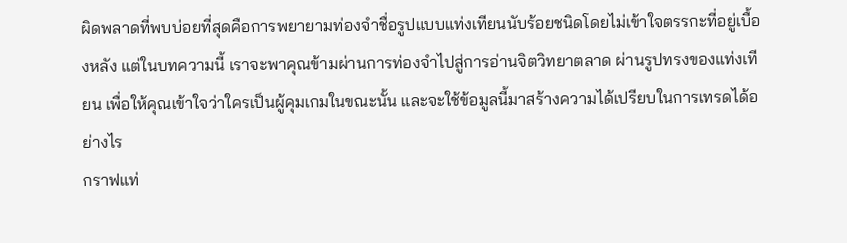ผิดพลาดที่พบบ่อยที่สุดคือการพยายามท่องจำชื่อรูปแบบแท่งเทียนนับร้อยชนิดโดยไม่เข้าใจตรรกะที่อยู่เบื้องหลัง แต่ในบทความนี้ เราจะพาคุณข้ามผ่านการท่องจำไปสู่การอ่านจิตวิทยาตลาด ผ่านรูปทรงของแท่งเทียน เพื่อให้คุณเข้าใจว่าใครเป็นผู้คุมเกมในขณะนั้น และจะใช้ข้อมูลนี้มาสร้างความได้เปรียบในการเทรดได้อย่างไร
กราฟแท่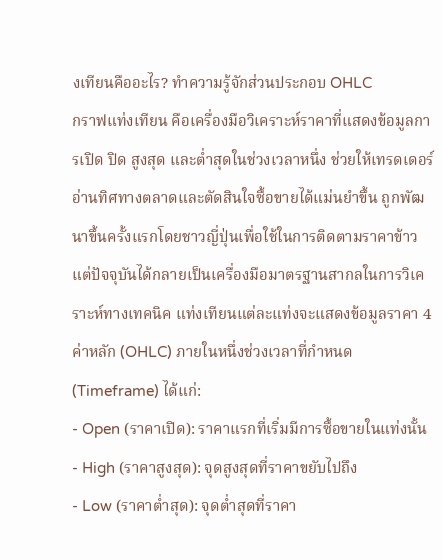งเทียนคืออะไร? ทำความรู้จักส่วนประกอบ OHLC
กราฟแท่งเทียน คือเครื่องมือวิเคราะห์ราคาที่แสดงข้อมูลการเปิด ปิด สูงสุด และต่ำสุดในช่วงเวลาหนึ่ง ช่วยให้เทรดเดอร์อ่านทิศทางตลาดและตัดสินใจซื้อขายได้แม่นยำขึ้น ถูกพัฒนาขึ้นครั้งแรกโดยชาวญี่ปุ่นเพื่อใช้ในการติดตามราคาข้าว แต่ปัจจุบันได้กลายเป็นเครื่องมือมาตรฐานสากลในการวิเคราะห์ทางเทคนิค แท่งเทียนแต่ละแท่งจะแสดงข้อมูลราคา 4 ค่าหลัก (OHLC) ภายในหนึ่งช่วงเวลาที่กำหนด (Timeframe) ได้แก่:
- Open (ราคาเปิด): ราคาแรกที่เริ่มมีการซื้อขายในแท่งนั้น
- High (ราคาสูงสุด): จุดสูงสุดที่ราคาขยับไปถึง
- Low (ราคาต่ำสุด): จุดต่ำสุดที่ราคา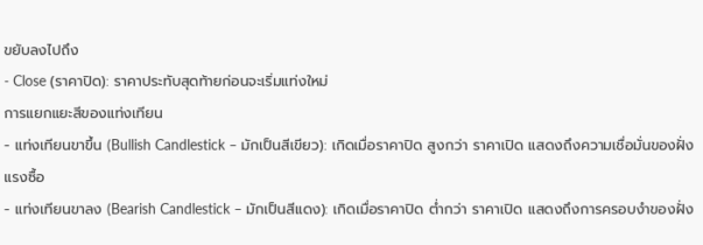ขยับลงไปถึง
- Close (ราคาปิด): ราคาประทับสุดท้ายก่อนจะเริ่มแท่งใหม่
การแยกแยะสีของแท่งเทียน
- แท่งเทียนขาขึ้น (Bullish Candlestick – มักเป็นสีเขียว): เกิดเมื่อราคาปิด สูงกว่า ราคาเปิด แสดงถึงความเชื่อมั่นของฝั่งแรงซื้อ
- แท่งเทียนขาลง (Bearish Candlestick – มักเป็นสีแดง): เกิดเมื่อราคาปิด ต่ำกว่า ราคาเปิด แสดงถึงการครอบงำของฝั่ง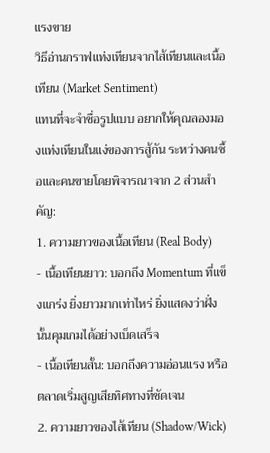แรงขาย
วิธีอ่านกราฟแท่งเทียนจากไส้เทียนและเนื้อเทียน (Market Sentiment)
แทนที่จะจำชื่อรูปแบบ อยากให้คุณลองมองแท่งเทียนในแง่ของการสู้กัน ระหว่างคนซื้อและคนขายโดยพิจารณาจาก 2 ส่วนสำคัญ:
1. ความยาวของเนื้อเทียน (Real Body)
- เนื้อเทียนยาว: บอกถึง Momentum ที่แข็งแกร่ง ยิ่งยาวมากเท่าไหร่ ยิ่งแสดงว่าฝั่งนั้นคุมเกมได้อย่างเบ็ดเสร็จ
- เนื้อเทียนสั้น: บอกถึงความอ่อนแรง หรือตลาดเริ่มสูญเสียทิศทางที่ชัดเจน
2. ความยาวของไส้เทียน (Shadow/Wick)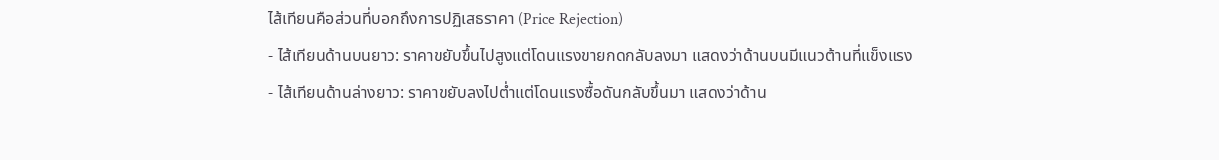ไส้เทียนคือส่วนที่บอกถึงการปฏิเสธราคา (Price Rejection)
- ไส้เทียนด้านบนยาว: ราคาขยับขึ้นไปสูงแต่โดนแรงขายกดกลับลงมา แสดงว่าด้านบนมีแนวต้านที่แข็งแรง
- ไส้เทียนด้านล่างยาว: ราคาขยับลงไปต่ำแต่โดนแรงซื้อดันกลับขึ้นมา แสดงว่าด้าน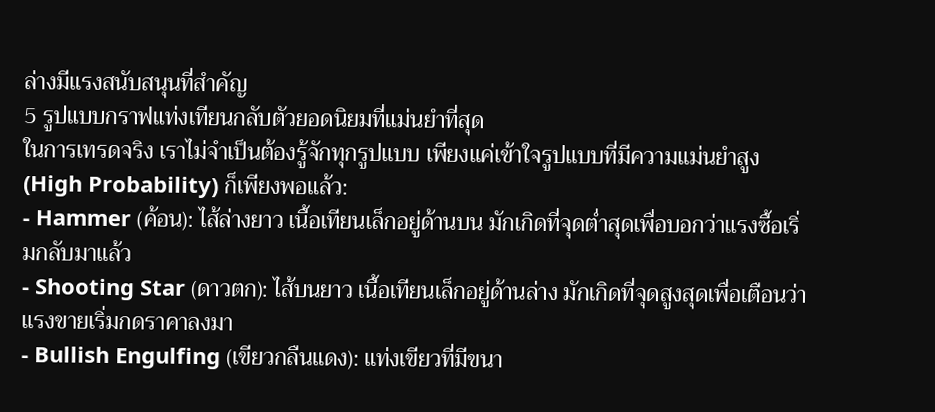ล่างมีแรงสนับสนุนที่สำคัญ
5 รูปแบบกราฟแท่งเทียนกลับตัวยอดนิยมที่แม่นยำที่สุด
ในการเทรดจริง เราไม่จำเป็นต้องรู้จักทุกรูปแบบ เพียงแค่เข้าใจรูปแบบที่มีความแม่นยำสูง (High Probability) ก็เพียงพอแล้ว:
- Hammer (ค้อน): ไส้ล่างยาว เนื้อเทียนเล็กอยู่ด้านบน มักเกิดที่จุดต่ำสุดเพื่อบอกว่าแรงซื้อเริ่มกลับมาแล้ว
- Shooting Star (ดาวตก): ไส้บนยาว เนื้อเทียนเล็กอยู่ด้านล่าง มักเกิดที่จุดสูงสุดเพื่อเตือนว่าแรงขายเริ่มกดราคาลงมา
- Bullish Engulfing (เขียวกลืนแดง): แท่งเขียวที่มีขนา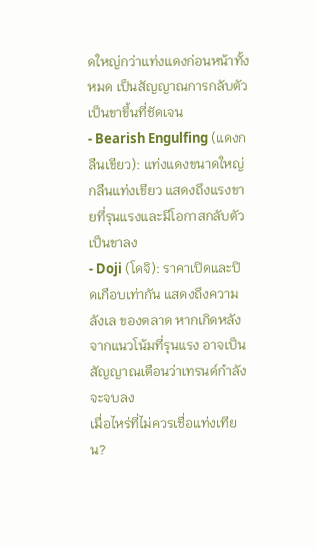ดใหญ่กว่าแท่งแดงก่อนหน้าทั้งหมด เป็นสัญญาณการกลับตัวเป็นขาขึ้นที่ชัดเจน
- Bearish Engulfing (แดงกลืนเขียว): แท่งแดงขนาดใหญ่กลืนแท่งเขียว แสดงถึงแรงขายที่รุนแรงและมีโอกาสกลับตัวเป็นขาลง
- Doji (โดจิ): ราคาเปิดและปิดเกือบเท่ากัน แสดงถึงความลังเล ของตลาด หากเกิดหลังจากแนวโน้มที่รุนแรง อาจเป็นสัญญาณเตือนว่าเทรนด์กำลังจะจบลง
เมื่อไหร่ที่ไม่ควรเชื่อแท่งเทียน?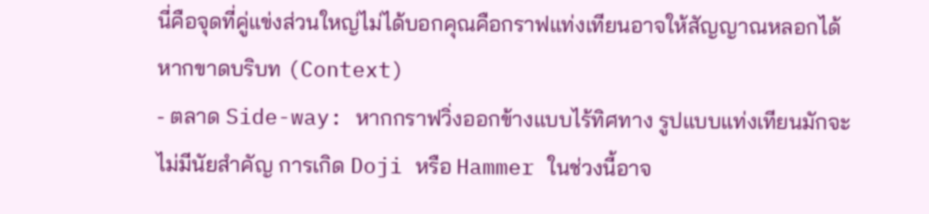นี่คือจุดที่คู่แข่งส่วนใหญ่ไม่ได้บอกคุณคือกราฟแท่งเทียนอาจให้สัญญาณหลอกได้หากขาดบริบท (Context)
- ตลาด Side-way: หากกราฟวิ่งออกข้างแบบไร้ทิศทาง รูปแบบแท่งเทียนมักจะไม่มีนัยสำคัญ การเกิด Doji หรือ Hammer ในช่วงนี้อาจ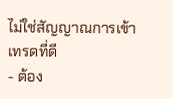ไม่ใช่สัญญาณการเข้าเทรดที่ดี
- ต้อง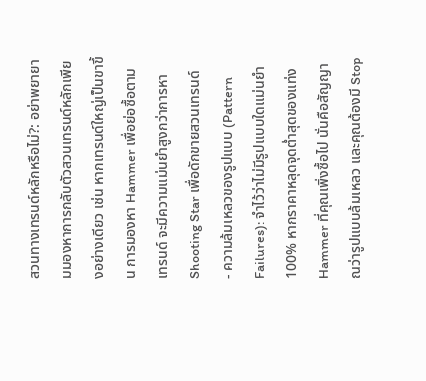สวนทางเทรนด์หลักหรือไม่?: อย่าพยายามมองหาการกลับตัวสวนเทรนด์หลักเพียงอย่างเดียว เช่น หากเทรนด์ใหญ่เป็นขาขึ้น การมองหา Hammer เพื่อย่อซื้อตามเทรนด์ จะมีความแม่นยำสูงกว่าการหา Shooting Star เพื่อดักขายสวนเทรนด์
- ความล้มเหลวของรูปแบบ (Pattern Failures): จำไว้ว่าไม่มีรูปแบบใดแม่นยำ 100% หากราคาหลุดจุดต่ำสุดของแท่ง Hammer ที่คุณเพิ่งซื้อไป นั่นคือสัญญาณว่ารูปแบบล้มเหลว และคุณต้องมี Stop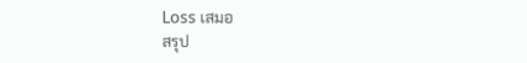Loss เสมอ
สรุป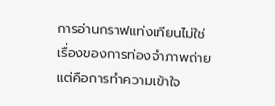การอ่านกราฟแท่งเทียนไม่ใช่เรื่องของการท่องจำภาพถ่าย แต่คือการทำความเข้าใจ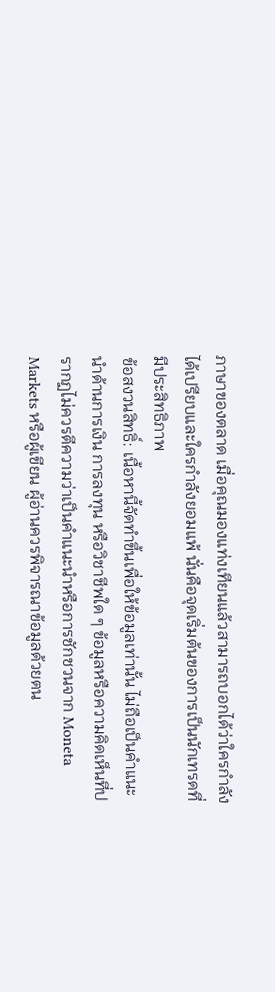ภาษาของตลาด เมื่อคุณมองแท่งเทียนแล้วสามารถบอกได้ว่าใครกำลังได้เปรียบและใครกำลังยอมแพ้ นั่นคือจุดเริ่มต้นของการเป็นนักเทรดที่มีประสิทธิภาพ
ข้อสงวนสิทธิ์: เนื้อหานี้จัดทำขึ้นเพื่อให้ข้อมูลเท่านั้น ไม่ถือเป็นคำแนะนำด้านการเงิน การลงทุน หรือวิชาชีพใด ๆ ข้อมูลหรือความคิดเห็นที่ปรากฏไม่ควรตีความว่าเป็นคำแนะนำหรือการชักชวนจาก Moneta Markets หรือผู้เขียน ผู้อ่านควรพิจารณาข้อมูลด้วยตน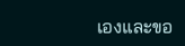เองและขอ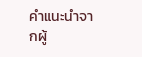คำแนะนำจากผู้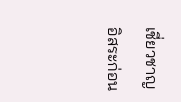เชี่ยวชาญอิสระก่อน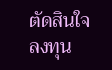ตัดสินใจลงทุน